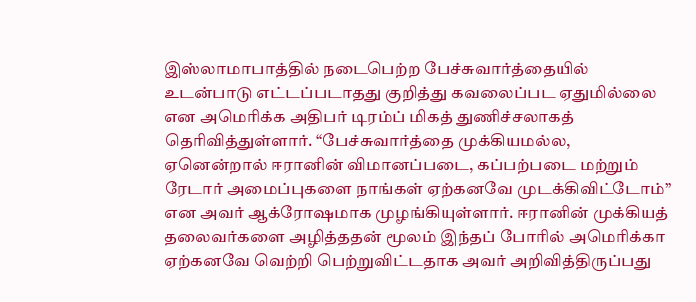இஸ்லாமாபாத்தில் நடைபெற்ற பேச்சுவார்த்தையில் உடன்பாடு எட்டப்படாதது குறித்து கவலைப்பட ஏதுமில்லை என அமெரிக்க அதிபர் டிரம்ப் மிகத் துணிச்சலாகத் தெரிவித்துள்ளார். “பேச்சுவார்த்தை முக்கியமல்ல, ஏனென்றால் ஈரானின் விமானப்படை, கப்பற்படை மற்றும் ரேடார் அமைப்புகளை நாங்கள் ஏற்கனவே முடக்கிவிட்டோம்” என அவர் ஆக்ரோஷமாக முழங்கியுள்ளார். ஈரானின் முக்கியத் தலைவர்களை அழித்ததன் மூலம் இந்தப் போரில் அமெரிக்கா ஏற்கனவே வெற்றி பெற்றுவிட்டதாக அவர் அறிவித்திருப்பது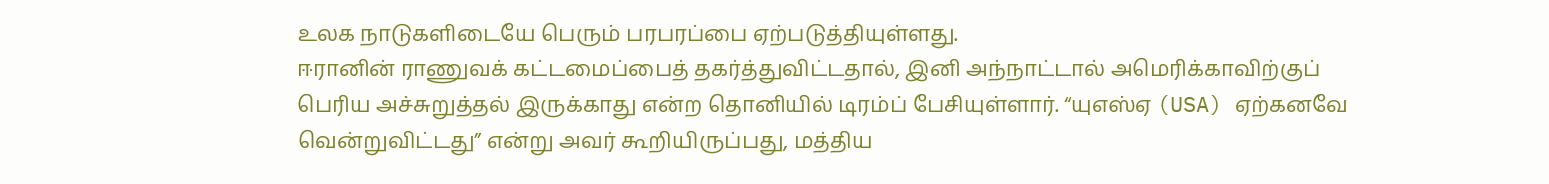உலக நாடுகளிடையே பெரும் பரபரப்பை ஏற்படுத்தியுள்ளது.
ஈரானின் ராணுவக் கட்டமைப்பைத் தகர்த்துவிட்டதால், இனி அந்நாட்டால் அமெரிக்காவிற்குப் பெரிய அச்சுறுத்தல் இருக்காது என்ற தொனியில் டிரம்ப் பேசியுள்ளார். “யுஎஸ்ஏ (USA) ஏற்கனவே வென்றுவிட்டது” என்று அவர் கூறியிருப்பது, மத்திய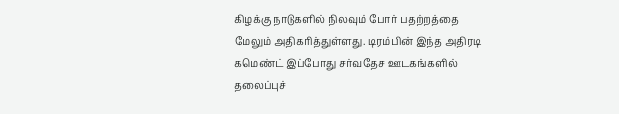கிழக்கு நாடுகளில் நிலவும் போர் பதற்றத்தை மேலும் அதிகரித்துள்ளது. டிரம்பின் இந்த அதிரடி கமெண்ட் இப்போது சர்வதேச ஊடகங்களில் தலைப்புச்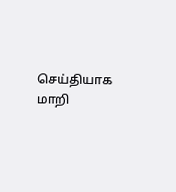செய்தியாக மாறி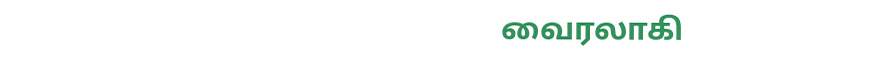வைரலாகி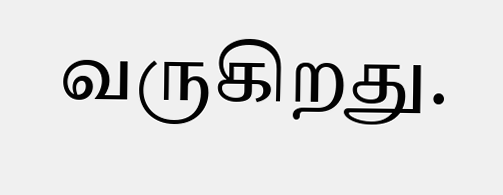வருகிறது.